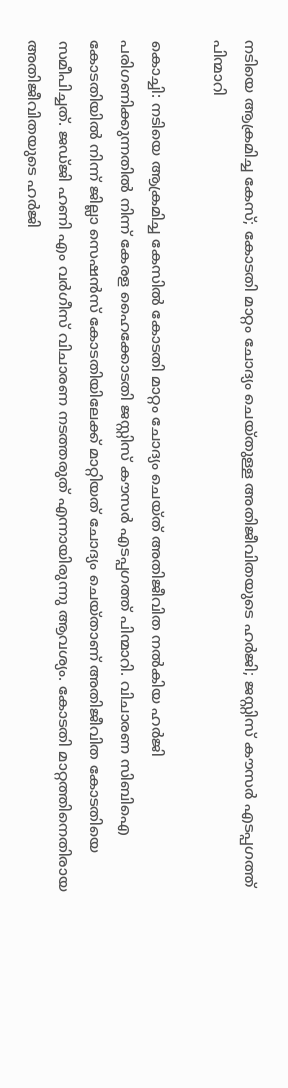നടിയെ ആക്രമിച്ച കേസ്; കോടതി മാറ്റം ചോദ്യം ചെയ്തുള്ള അതിജീവിതയുടെ ഹര്‍ജി; ജസ്റ്റിസ് കൗസര്‍ എടപ്പഗത്ത് പിന്മാറി

കൊച്ചി: നടിയെ ആക്രമിച്ച കേസില്‍ കോടതി മാറ്റം ചോദ്യം ചെയ്ത് അതിജീവിത നല്‍കിയ ഹര്‍ജി പരിഗണിക്കുന്നതില്‍ നിന്ന് കേരള ഹൈക്കോടതി ജസ്റ്റിസ് കൗസര്‍ എടപ്പഗത്ത് പിന്മാറി. വിചാരണ സിബിഐ കോടതിയില്‍ നിന്ന് ജില്ലാ സെഷന്‍സ് കോടതിയിലേക്ക് മാറ്റിയത് ചോദ്യം ചെയ്താണ് അതിജീവിത കോടതിയെ സമീപിച്ചത്. ജഡ്ജി ഹണി എം വര്‍ഗീസ് വിചാരണ നടത്തരുത് എന്നായിരുന്നു ആവശ്യം. കോടതി മാറ്റത്തിനെതിരായ അതിജീവിതയുടെ ഹര്‍ജി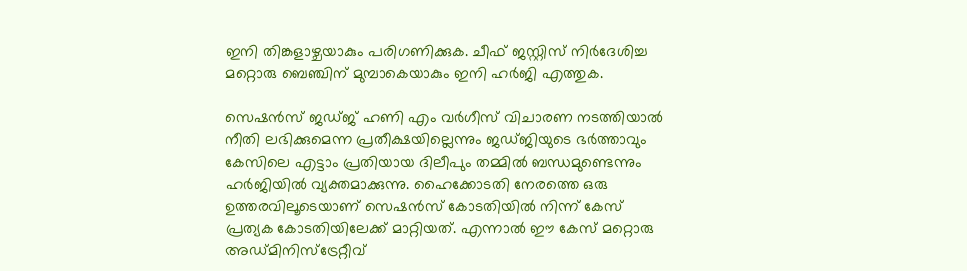ഇനി തിങ്കളാഴ്ചയാകും പരിഗണിക്കുക. ചീഫ് ജസ്റ്റിസ് നിര്‍ദേശിച്ച മറ്റൊരു ബെഞ്ചിന് മുമ്പാകെയാകും ഇനി ഹര്‍ജി എത്തുക.

സെഷന്‍സ് ജഡ്ജ് ഹണി എം വര്‍ഗീസ് വിചാരണ നടത്തിയാല്‍ നീതി ലഭിക്കുമെന്ന പ്രതീക്ഷയില്ലെന്നും ജഡ്ജിയുടെ ഭര്‍ത്താവും കേസിലെ എട്ടാം പ്രതിയായ ദിലീപും തമ്മില്‍ ബന്ധമുണ്ടെന്നും ഹര്‍ജിയില്‍ വ്യക്തമാക്കുന്നു. ഹൈക്കോടതി നേരത്തെ ഒരു ഉത്തരവിലൂടെയാണ് സെഷന്‍സ് കോടതിയില്‍ നിന്ന് കേസ് പ്രത്യക കോടതിയിലേക്ക് മാറ്റിയത്. എന്നാല്‍ ഈ കേസ് മറ്റൊരു അഡ്മിനിസ്‌ട്രേറ്റീവ്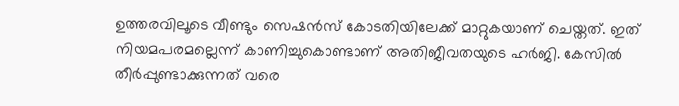ഉത്തരവിലൂടെ വീണ്ടും സെഷന്‍സ് കോടതിയിലേക്ക് മാറ്റുകയാണ് ചെയ്തത്. ഇത് നിയമപരമല്ലെന്ന് കാണിച്ചുകൊണ്ടാണ് അതിജീവതയുടെ ഹര്‍ജി. കേസില്‍ തീര്‍പ്പുണ്ടാക്കുന്നത് വരെ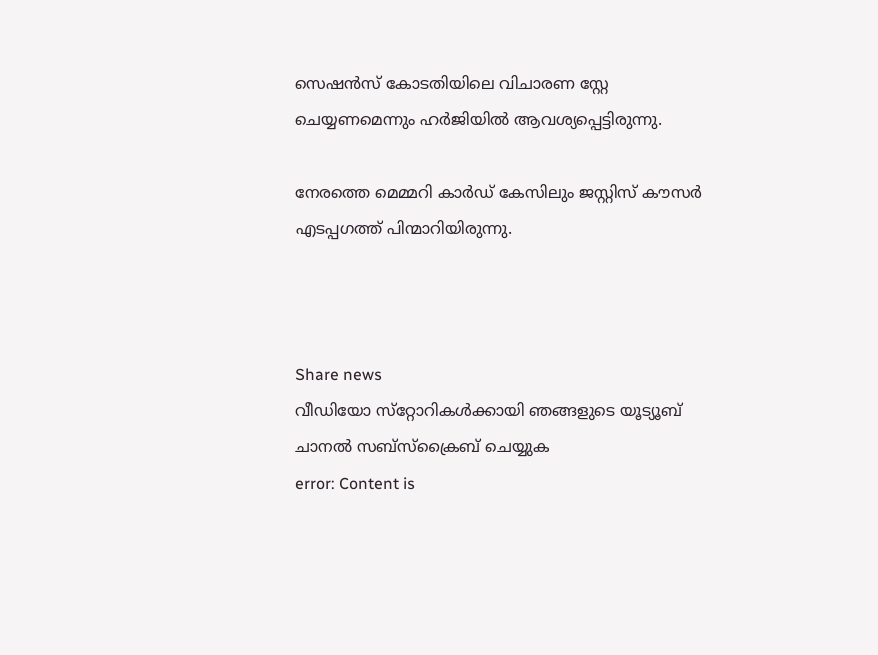സെഷന്‍സ് കോടതിയിലെ വിചാരണ സ്റ്റേ ചെയ്യണമെന്നും ഹര്‍ജിയില്‍ ആവശ്യപ്പെട്ടിരുന്നു.

നേരത്തെ മെമ്മറി കാര്‍ഡ് കേസിലും ജസ്റ്റിസ് കൗസര്‍ എടപ്പഗത്ത് പിന്മാറിയിരുന്നു.



Share news
വീഡിയോ സ്‌റ്റോറികള്‍ക്കായി ഞങ്ങളുടെ യൂട്യൂബ് ചാനല്‍ സബ്‌സ്‌ക്രൈബ് ചെയ്യുക
error: Content is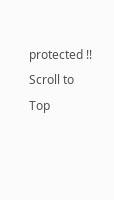protected !!
Scroll to Top